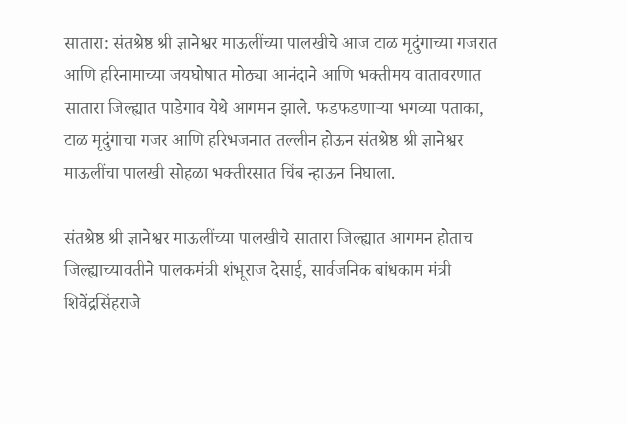सातारा: संतश्रेष्ठ श्री ज्ञानेश्वर माऊलींच्या पालखीचे आज टाळ मृदुंगाच्या गजरात आणि हरिनामाच्या जयघोषात मोठ्या आनंदाने आणि भक्तीमय वातावरणात सातारा जिल्ह्यात पाडेगाव येथे आगमन झाले. फडफडणाऱ्या भगव्या पताका, टाळ मृदुंगाचा गजर आणि हरिभजनात तल्लीन होऊन संतश्रेष्ठ श्री ज्ञानेश्वर माऊलींचा पालखी सोहळा भक्तीरसात चिंब न्हाऊन निघाला.

संतश्रेष्ठ श्री ज्ञानेश्वर माऊलींच्या पालखीचे सातारा जिल्ह्यात आगमन होताच जिल्ह्याच्यावतीने पालकमंत्री शंभूराज देसाई, सार्वजनिक बांधकाम मंत्री  शिवेंद्रसिंहराजे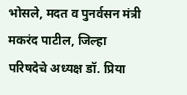भोसले, मदत व पुनर्वसन मंत्री मकरंद पाटील, जिल्हा परिषदेचे अध्यक्ष डॉ. प्रिया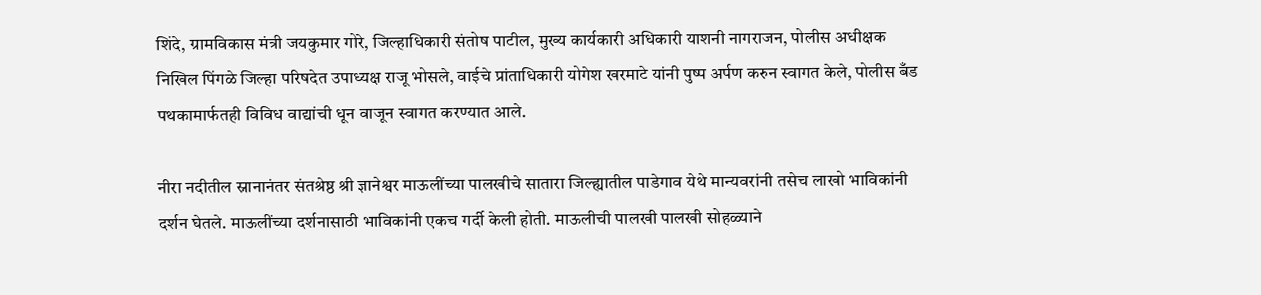शिंदे, ग्रामविकास मंत्री जयकुमार गोरे, जिल्हाधिकारी संतोष पाटील, मुख्य कार्यकारी अधिकारी याशनी नागराजन, पोलीस अधीक्षक निखिल पिंगळे जिल्हा परिषदेत उपाध्यक्ष राजू भोसले, वाईचे प्रांताधिकारी योगेश खरमाटे यांनी पुष्प अर्पण करुन स्वागत केले, पोलीस बँड पथकामार्फतही विविध वाद्यांची धून वाजून स्वागत करण्यात आले.

नीरा नदीतील स्नानानंतर संतश्रेष्ठ श्री ज्ञानेश्वर माऊलींच्या पालखीचे सातारा जिल्ह्यातील पाडेगाव येथे मान्यवरांनी तसेच लाखो भाविकांनी दर्शन घेतले. माऊलींच्या दर्शनासाठी भाविकांनी एकच गर्दी केली होती. माऊलीची पालखी पालखी सोहळ्याने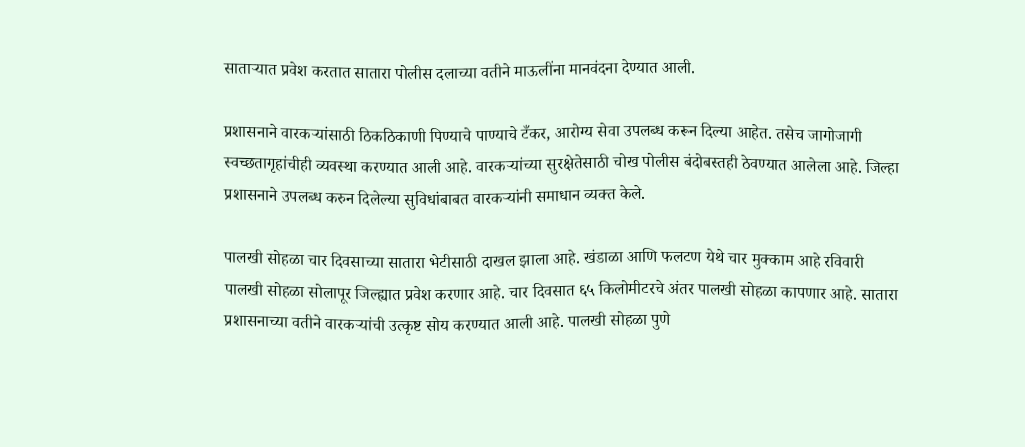साताऱ्यात प्रवेश करतात सातारा पोलीस दलाच्या वतीने माऊलींना मानवंदना देण्यात आली.

प्रशासनाने वारकऱ्यांसाठी ठिकठिकाणी पिण्याचे पाण्याचे टँकर, आरोग्य सेवा उपलब्ध करून दिल्या आहेत. तसेच जागोजागी स्वच्छतागृहांचीही व्यवस्था करण्यात आली आहे. वारकऱ्यांच्या सुरक्षेतेसाठी चोख पोलीस बंदोबस्तही ठेवण्यात आलेला आहे. जिल्हा प्रशासनाने उपलब्ध करुन दिलेल्या सुविधांबाबत वारकऱ्यांनी समाधान व्यक्त केले.

पालखी सोहळा चार दिवसाच्या सातारा भेटीसाठी दाखल झाला आहे. खंडाळा आणि फलटण येथे चार मुक्काम आहे रविवारी पालखी सोहळा सोलापूर जिल्ह्यात प्रवेश करणार आहे. चार दिवसात ६५ किलोमीटरचे अंतर पालखी सोहळा कापणार आहे. सातारा प्रशासनाच्या वतीने वारकऱ्यांची उत्कृष्ट सोय करण्यात आली आहे. पालखी सोहळा पुणे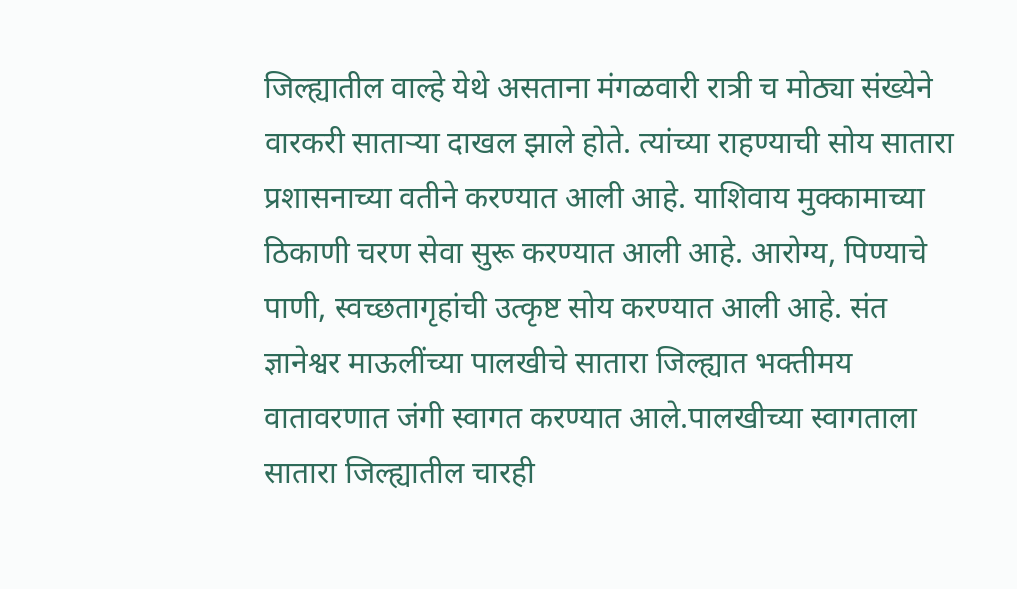जिल्ह्यातील वाल्हे येथे असताना मंगळवारी रात्री च मोठ्या संख्येने वारकरी साताऱ्या दाखल झाले होते. त्यांच्या राहण्याची सोय सातारा प्रशासनाच्या वतीने करण्यात आली आहे. याशिवाय मुक्कामाच्या ठिकाणी चरण सेवा सुरू करण्यात आली आहे. आरोग्य, पिण्याचे पाणी, स्वच्छतागृहांची उत्कृष्ट सोय करण्यात आली आहे. संत ज्ञानेश्वर माऊलींच्या पालखीचे सातारा जिल्ह्यात भक्तीमय वातावरणात जंगी स्वागत करण्यात आले.पालखीच्या स्वागताला सातारा जिल्ह्यातील चारही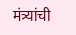मंत्र्यांची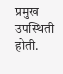प्रमुख उपस्थिती होती.